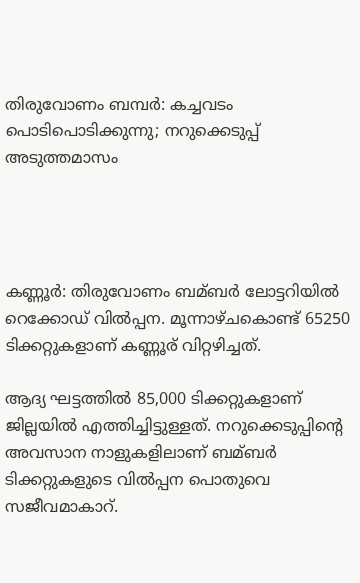തിരുവോണം ബമ്പർ: കച്ചവടം പൊടിപൊടിക്കുന്നു; നറുക്കെടുപ്പ് അടുത്തമാസം




കണ്ണൂര്‍: തിരുവോണം ബമ്ബര്‍ ലോട്ടറിയില്‍ റെക്കോഡ് വില്‍പ്പന. മൂന്നാഴ്ചകൊണ്ട് 65250 ടിക്കറ്റുകളാണ് കണ്ണൂര് വിറ്റഴിച്ചത്.

ആദ്യ ഘട്ടത്തില്‍ 85,000 ടിക്കറ്റുകളാണ് ജില്ലയില്‍ എത്തിച്ചിട്ടുള്ളത്. നറുക്കെടുപ്പിന്റെ അവസാന നാളുകളിലാണ് ബമ്ബര്‍ ടിക്കറ്റുകളുടെ വില്‍പ്പന പൊതുവെ സജീവമാകാറ്.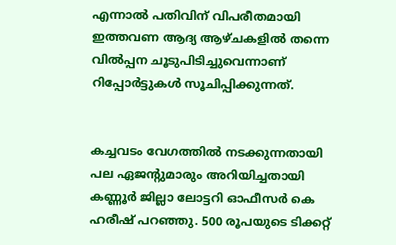എന്നാല്‍ പതിവിന് വിപരീതമായി ഇത്തവണ ആദ്യ ആഴ്ചകളില്‍ തന്നെ വില്‍പ്പന ചൂടുപിടിച്ചുവെന്നാണ് റിപ്പോര്‍ട്ടുകള്‍ സൂചിപ്പിക്കുന്നത്.


കച്ചവടം വേഗത്തില്‍ നടക്കുന്നതായി പല ഏജന്റുമാരും അറിയിച്ചതായി കണ്ണൂര്‍ ജില്ലാ ലോട്ടറി ഓഫീസര്‍ കെ ഹരീഷ് പറഞ്ഞു. 500 രൂപയുടെ ടിക്കറ്റ്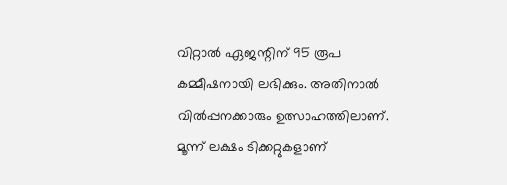വിറ്റാല്‍ ഏജന്റിന് 95 രൂപ കമ്മീഷനായി ലഭിക്കും. അതിനാല്‍ വില്‍പ്പനക്കാരും ഉത്സാഹത്തിലാണ്. മൂന്ന് ലക്ഷം ടിക്കറ്റുകളാണ്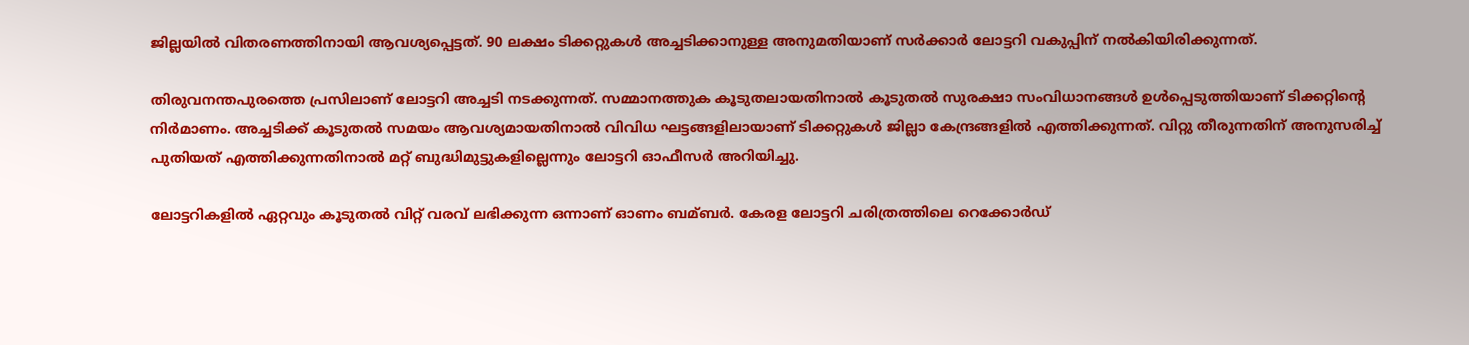ജില്ലയില്‍ വിതരണത്തിനായി ആവശ്യപ്പെട്ടത്. 90 ലക്ഷം ടിക്കറ്റുകള്‍ അച്ചടിക്കാനുള്ള അനുമതിയാണ് സര്‍ക്കാര്‍ ലോട്ടറി വകുപ്പിന് നല്‍കിയിരിക്കുന്നത്.

തിരുവനന്തപുരത്തെ പ്രസിലാണ് ലോട്ടറി അച്ചടി നടക്കുന്നത്. സമ്മാനത്തുക കൂടുതലായതിനാല്‍ കൂടുതല്‍ സുരക്ഷാ സംവിധാനങ്ങള്‍ ഉള്‍പ്പെടുത്തിയാണ് ടിക്കറ്റിന്റെ നിര്‍മാണം. അച്ചടിക്ക് കൂടുതല്‍ സമയം ആവശ്യമായതിനാല്‍ വിവിധ ഘട്ടങ്ങളിലായാണ് ടിക്കറ്റുകള്‍ ജില്ലാ കേന്ദ്രങ്ങളില്‍ എത്തിക്കുന്നത്. വിറ്റു തീരുന്നതിന് അനുസരിച്ച്‌ പുതിയത് എത്തിക്കുന്നതിനാല്‍ മറ്റ് ബുദ്ധിമുട്ടുകളില്ലെന്നും ലോട്ടറി ഓഫീസര്‍ അറിയിച്ചു.

ലോട്ടറികളില്‍ ഏറ്റവും കൂടുതല്‍ വിറ്റ് വരവ് ലഭിക്കുന്ന ഒന്നാണ് ഓണം ബമ്ബര്‍. കേരള ലോട്ടറി ചരിത്രത്തിലെ റെക്കോര്‍ഡ്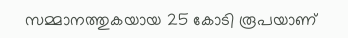സമ്മാനത്തുകയായ 25 കോടി രൂപയാണ്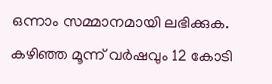ഒന്നാം സമ്മാനമായി ലഭിക്കുക. കഴിഞ്ഞ മൂന്ന് വര്‍ഷവും 12 കോടി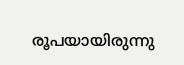രൂപയായിരുന്നു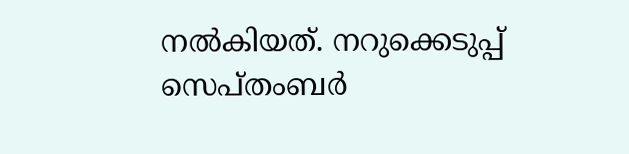നല്‍കിയത്. നറുക്കെടുപ്പ് സെപ്തംബര്‍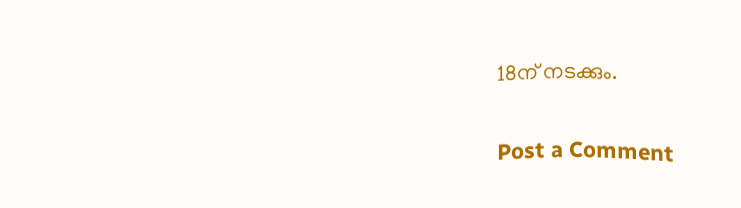18ന് നടക്കും.

Post a Comment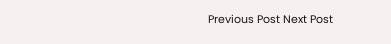Previous Post Next Post